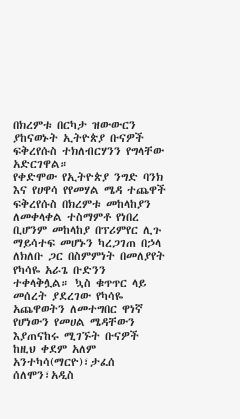በክረምቱ በርካታ ዝውውርን ያከናወኑት ኢትዮጵያ ቡናዎች ፍቅረየሱስ ተክለብርሃንን የግላቸው አድርገዋል።
የቀድሞው የኢትዮጵያ ንግድ ባንክ እና የሀዋሳ የየመሃል ሜዳ ተጨዋች ፍቅረየሱስ በክረምቱ መከላከያን ለመቀላቀል ተስማምቶ የነበረ ቢሆንም መከላከያ በፕሪምየር ሊጉ ማይሳተፍ መሆኑን ካረጋገጠ በኃላ ለክለቡ ጋር በስምምነት በመለያየት የካሳዬ አራጌ ቡድንን ተቀላቅሏል። ኳስ ቁጥጥር ላይ መሰረት ያደረገው የካሳዬ አጨዋወትን ለመተግበር ዋነኛ የሆነውን የመሀል ሜዳቸውን እያጠናከሩ ሚገኙት ቡናዎች ከዚህ ቀደም አለም አንተካሳ(ማርዮ)፣ታፈሰ ሰለሞን፣አዲስ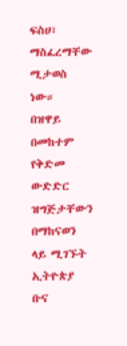ፍስሀ፣ ማስፈረማቸው ሚታወስ ነው።
በዝዋይ በመከተም የቅድመ ውድድር ዝግጅታቸውን በማከናወን ላይ ሚገኙት ኢትዮጵያ ቡና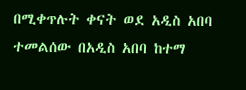በሚቀጥሉት ቀናት ወደ አዲስ አበባ ተመልሰው በአዲስ አበባ ከተማ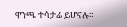ዋንጫ ተሳታፊ ይሆናሉ።